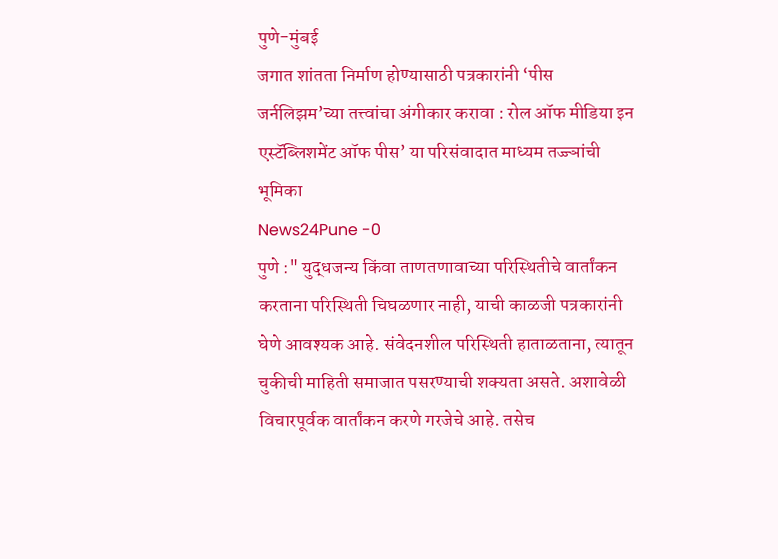पुणे-मुंबई
जगात शांतता निर्माण होण्यासाठी पत्रकारांनी ‘पीस जर्नलिझम’च्या तत्त्वांचा अंगीकार करावा : रोल ऑफ मीडिया इन एस्टॅब्लिशमेंट ऑफ पीस’ या परिसंवादात माध्यम तज्ज्ञांची भूमिका
News24Pune -0
पुणे :" युद्धजन्य किंवा ताणतणावाच्या परिस्थितीचे वार्तांकन करताना परिस्थिती चिघळणार नाही, याची काळजी पत्रकारांनी घेणे आवश्यक आहे. संवेदनशील परिस्थिती हाताळताना, त्यातून चुकीची माहिती समाजात पसरण्याची शक्यता असते. अशावेळी विचारपूर्वक वार्तांकन करणे गरजेचे आहे. तसेच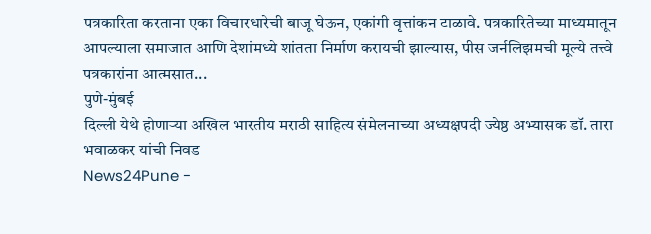पत्रकारिता करताना एका विचारधारेची बाजू घेऊन, एकांगी वृत्तांकन टाळावे. पत्रकारितेच्या माध्यमातून आपल्याला समाजात आणि देशांमध्ये शांतता निर्माण करायची झाल्यास, पीस जर्नलिझमची मूल्ये तत्त्वे पत्रकारांना आत्मसात...
पुणे-मुंबई
दिल्ली येथे होणाऱ्या अखिल भारतीय मराठी साहित्य संमेलनाच्या अध्यक्षपदी ज्येष्ठ अभ्यासक डॉ. तारा भवाळकर यांची निवड
News24Pune -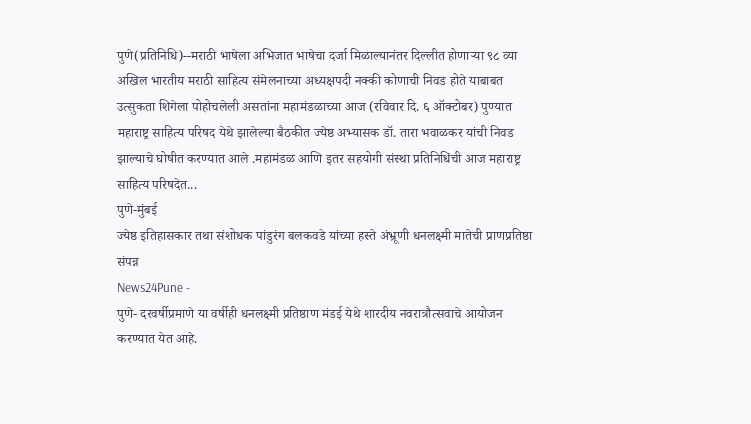पुणे(प्रतिनिधि)--मराठी भाषेला अभिजात भाषेचा दर्जा मिळाल्यानंतर दिल्लीत होणाऱ्या ९८ व्या अखिल भारतीय मराठी साहित्य संमेलनाच्या अध्यक्षपदी नक्की कोणाची निवड होते याबाबत उत्सुकता शिगेला पोहोचलेली असतांना महामंडळाच्या आज (रविवार दि. ६ ऑक्टोबर) पुण्यात महाराष्ट्र साहित्य परिषद येथे झालेल्या बैठकीत ज्येष्ठ अभ्यासक डॉ. तारा भवाळकर यांची निवड झाल्याचे घोषीत करण्यात आले .महामंडळ आणि इतर सहयोगी संस्था प्रतिनिधिंची आज महाराष्ट्र साहित्य परिषदेत...
पुणे-मुंबई
ज्येष्ठ इतिहासकार तथा संशोधक पांडुरंग बलकवडे यांच्या हस्ते अंभ्रूणी धनलक्ष्मी मातेची प्राणप्रतिष्ठा संपन्न
News24Pune -
पुणे- दरवर्षीप्रमाणे या वर्षीही धनलक्ष्मी प्रतिष्ठाण मंडई येथे शारदीय नवरात्रौत्सवाचे आयोजन करण्यात येत आहे.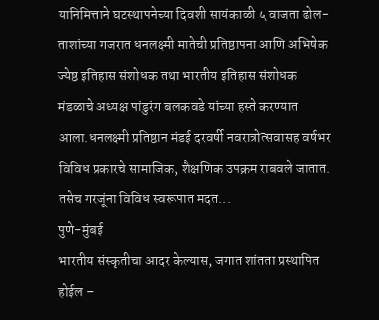यानिमित्ताने घटस्थापनेच्या दिवशी सायंकाळी ५ वाजता ढोल-ताशांच्या गजरात धनलक्ष्मी मातेची प्रतिष्ठापना आणि अभिषेक ज्येष्ठ इतिहास संशोधक तथा भारतीय इतिहास संशोधक मंडळाचे अध्यक्ष पांडुरंग बलकवडे यांच्या हस्ते करण्यात आला.धनलक्ष्मी प्रतिष्ठान मंडई दरवर्षी नवरात्रोत्सवासह वर्षभर विविध प्रकारचे सामाजिक, शैक्षणिक उपक्रम राबवले जातात. तसेच गरजूंना विविध स्वरूपात मदत...
पुणे-मुंबई
भारतीय संस्कृतीचा आदर केल्यास, जगात शांतता प्रस्थापित होईल –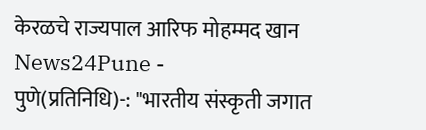केरळचे राज्यपाल आरिफ मोहम्मद खान
News24Pune -
पुणे(प्रतिनिधि)-: "भारतीय संस्कृती जगात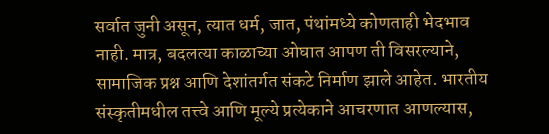सर्वात जुनी असून, त्यात धर्म, जात, पंथांमध्ये कोणताही भेदभाव नाही. मात्र, बदलत्या काळाच्या ओघात आपण ती विसरल्याने, सामाजिक प्रश्न आणि देशांतर्गत संकटे निर्माण झाले आहेत. भारतीय संस्कृतीमधील तत्त्वे आणि मूल्ये प्रत्येकाने आचरणात आणल्यास,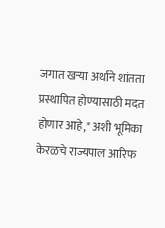जगात खऱ्या अर्थाने शांतता प्रस्थापित होण्यासाठी मदत होणार आहे," अशी भूमिका केरळचे राज्यपाल आरिफ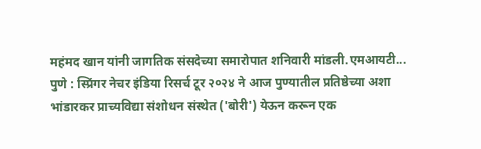महंमद खान यांनी जागतिक संसदेच्या समारोपात शनिवारी मांडली.एमआयटी...
पुणे : स्प्रिंगर नेचर इंडिया रिसर्च टूर २०२४ ने आज पुण्यातील प्रतिष्ठेच्या अशा भांडारकर प्राच्यविद्या संशोधन संस्थेत ('बोरी') येऊन करून एक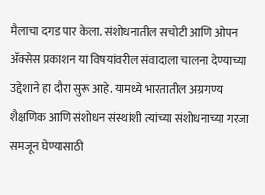मैलाचा दगड पार केला. संशोधनातील सचोटी आणि ओपन ॲक्सेस प्रकाशन या विषयांवरील संवादाला चालना देण्याच्या उद्देशाने हा दौरा सुरू आहे. यामध्ये भारतातील अग्रगण्य शैक्षणिक आणि संशोधन संस्थांशी त्यांच्या संशोधनाच्या गरजा समजून घेण्यासाठी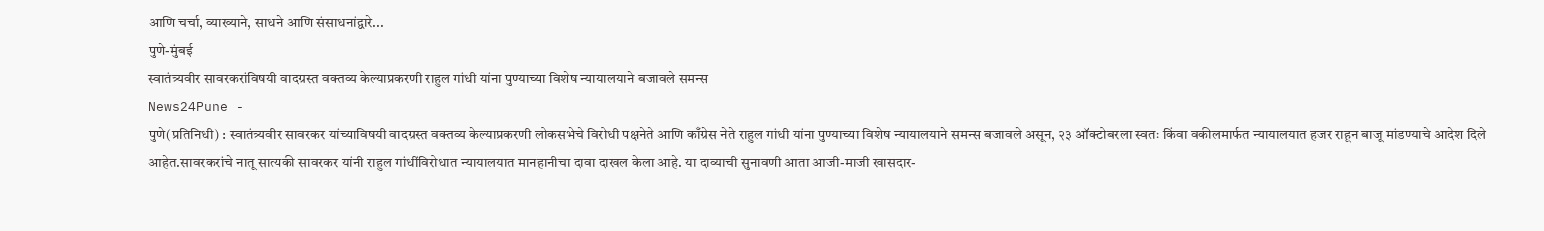आणि चर्चा, व्याख्याने, साधने आणि संसाधनांद्वारे...
पुणे-मुंबई
स्वातंत्र्यवीर सावरकरांविषयी वादग्रस्त वक्तव्य केल्याप्रकरणी राहुल गांधी यांना पुण्याच्या विशेष न्यायालयाने बजावले समन्स
News24Pune -
पुणे(प्रतिनिधी) : स्वातंत्र्यवीर सावरकर यांच्याविषयी वादग्रस्त वक्तव्य केल्याप्रकरणी लोकसभेचे विरोधी पक्षनेते आणि काँग्रेस नेते राहुल गांधी यांना पुण्याच्या विशेष न्यायालयाने समन्स बजावले असून, २३ ऑक्टोबरला स्वतः किंवा वकीलमार्फत न्यायालयात हजर राहून बाजू मांडण्याचे आदेश दिले आहेत.सावरकरांचे नातू सात्यकी सावरकर यांनी राहुल गांधींविरोधात न्यायालयात मानहानीचा दावा दाखल केला आहे. या दाव्याची सुनावणी आता आजी-माजी खासदार-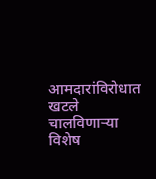आमदारांविरोधात खटले चालविणाऱ्या विशेष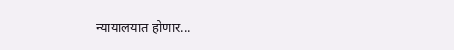न्यायालयात होणार...